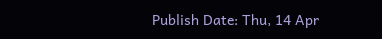Publish Date: Thu, 14 Apr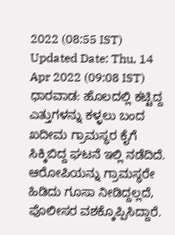2022 (08:55 IST)
Updated Date: Thu, 14 Apr 2022 (09:08 IST)
ಧಾರವಾಡ: ಹೊಲದಲ್ಲಿ ಕಟ್ಟಿದ್ದ ಎತ್ತುಗಳನ್ನು ಕಳ್ಳಲು ಬಂದ ಖದೀಮ ಗ್ರಾಮಸ್ಥರ ಕೈಗೆ ಸಿಕ್ಕಿಬಿದ್ದ ಘಟನೆ ಇಲ್ಲಿ ನಡೆದಿದೆ.
ಆರೋಪಿಯನ್ನು ಗ್ರಾಮಸ್ಥರೇ ಹಿಡಿದು ಗೂಸಾ ನೀಡಿದ್ದಲ್ಲದೆ, ಪೊಲೀಸರ ವಶಕ್ಕೊಪ್ಪಿಸಿದ್ದಾರೆ.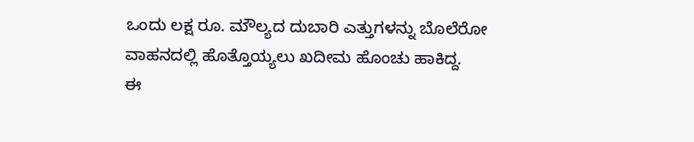ಒಂದು ಲಕ್ಷ ರೂ. ಮೌಲ್ಯದ ದುಬಾರಿ ಎತ್ತುಗಳನ್ನು ಬೊಲೆರೋ ವಾಹನದಲ್ಲಿ ಹೊತ್ತೊಯ್ಯಲು ಖದೀಮ ಹೊಂಚು ಹಾಕಿದ್ದ.
ಈ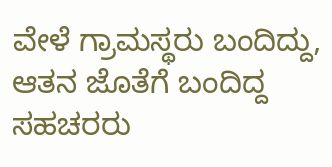ವೇಳೆ ಗ್ರಾಮಸ್ಥರು ಬಂದಿದ್ದು, ಆತನ ಜೊತೆಗೆ ಬಂದಿದ್ದ ಸಹಚರರು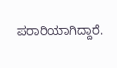ಪರಾರಿಯಾಗಿದ್ದಾರೆ.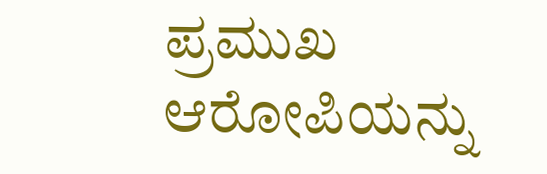ಪ್ರಮುಖ ಆರೋಪಿಯನ್ನು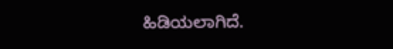ಹಿಡಿಯಲಾಗಿದೆ.